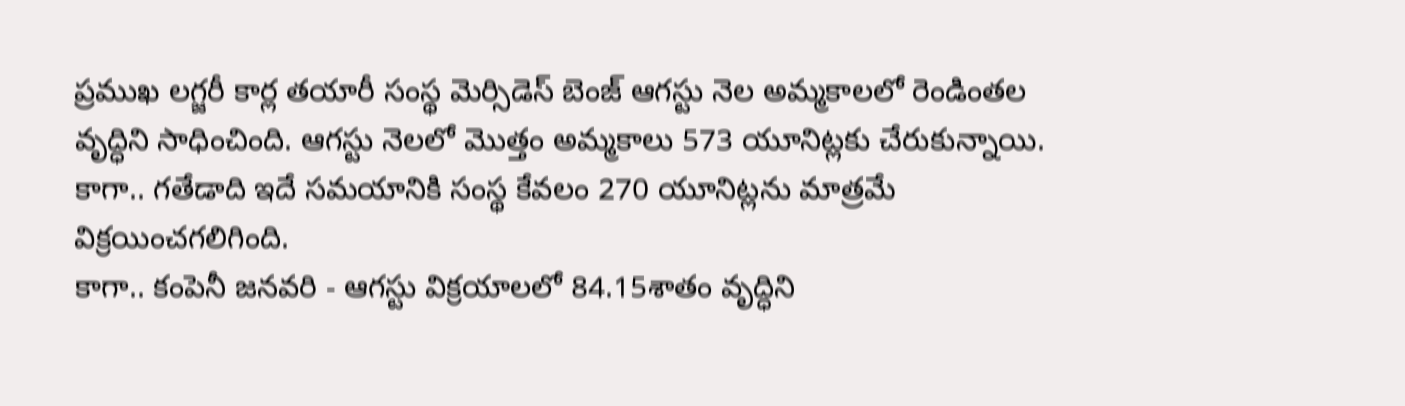ప్రముఖ లగ్జరీ కార్ల తయారీ సంస్థ మెర్సిడెస్ బెంజ్ ఆగస్టు నెల అమ్మకాలలో రెండింతల వృద్ధిని సాధించింది. ఆగస్టు నెలలో మొత్తం అమ్మకాలు 573 యూనిట్లకు చేరుకున్నాయి. కాగా.. గతేడాది ఇదే సమయానికి సంస్థ కేవలం 270 యూనిట్లను మాత్రమే విక్రయించగలిగింది.
కాగా.. కంపెనీ జనవరి - ఆగస్టు విక్రయాలలో 84.15శాతం వృద్ధిని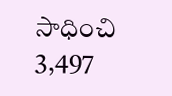సాధించి 3,497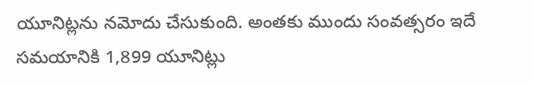యూనిట్లను నమోదు చేసుకుంది. అంతకు ముందు సంవత్సరం ఇదే సమయానికి 1,899 యూనిట్లు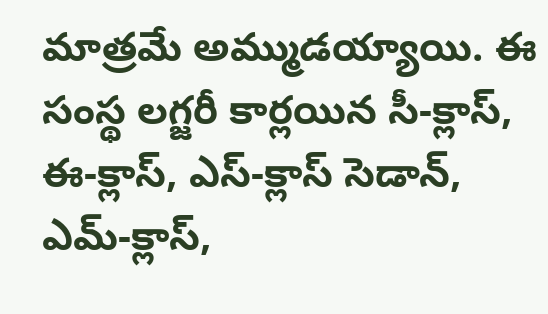మాత్రమే అమ్ముడయ్యాయి. ఈ సంస్థ లగ్జరీ కార్లయిన సీ-క్లాస్, ఈ-క్లాస్, ఎస్-క్లాస్ సెడాన్, ఎమ్-క్లాస్,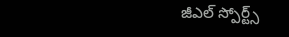జీఎల్ స్పోర్ట్స్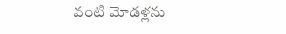వంటి మోడళ్లను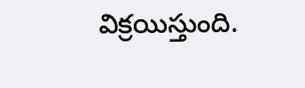విక్రయిస్తుంది.